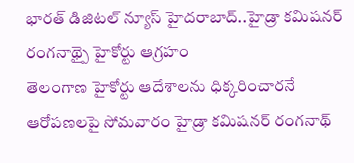భారత్ డిజిటల్ న్యూస్ హైదరాబాద్..హైడ్రా కమిషనర్ రంగనాథ్పై హైకోర్టు ఆగ్రహం
తెలంగాణ హైకోర్టు ఆదేశాలను ధిక్కరించారనే ఆరోపణలపై సోమవారం హైడ్రా కమిషనర్ రంగనాథ్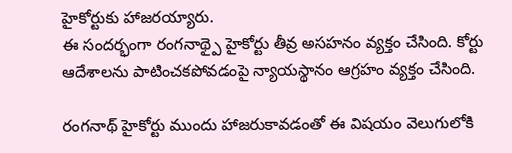హైకోర్టుకు హాజరయ్యారు.
ఈ సందర్భంగా రంగనాథ్పై హైకోర్టు తీవ్ర అసహనం వ్యక్తం చేసింది. కోర్టు ఆదేశాలను పాటించకపోవడంపై న్యాయస్థానం ఆగ్రహం వ్యక్తం చేసింది.

రంగనాథ్ హైకోర్టు ముందు హాజరుకావడంతో ఈ విషయం వెలుగులోకి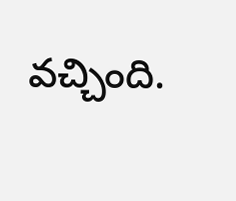వచ్చింది.